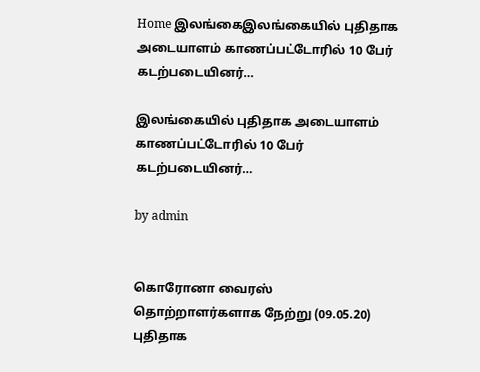Home இலங்கைஇலங்கையில் புதிதாக அடையாளம் காணப்பட்டோரில் 10 பேர் கடற்படையினர்…

இலங்கையில் புதிதாக அடையாளம் காணப்பட்டோரில் 10 பேர் கடற்படையினர்…

by admin


கொரோனா வைரஸ் தொற்றாளர்களாக நேற்று (09.05.20) புதிதாக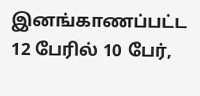இனங்காணப்பட்ட 12 பேரில் 10 பேர்,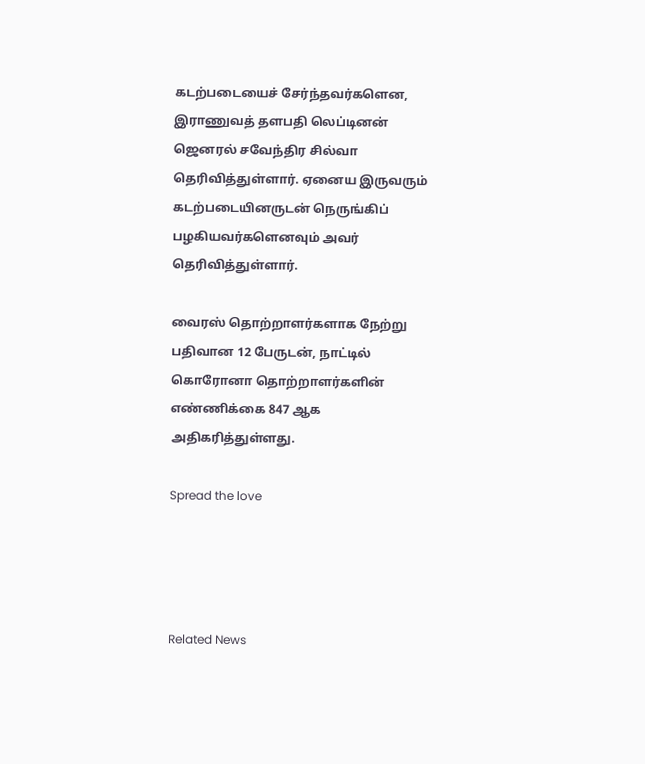கடற்படையைச் சேர்ந்தவர்களென, இராணுவத் தளபதி லெப்டினன் ஜெனரல் சவேந்திர சில்வா தெரிவித்துள்ளார். ஏனைய இருவரும் கடற்படையினருடன் நெருங்கிப் பழகியவர்களெனவும் அவர் தெரிவித்துள்ளார்.

வைரஸ் தொற்றாளர்களாக நேற்று பதிவான 12 பேருடன், நாட்டில் கொரோனா தொற்றாளர்களின் எண்ணிக்கை 847 ஆக அதிகரித்துள்ளது.

Spread the love




Related News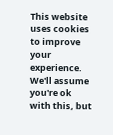This website uses cookies to improve your experience. We'll assume you're ok with this, but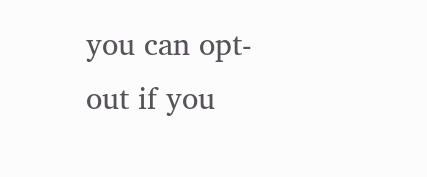you can opt-out if you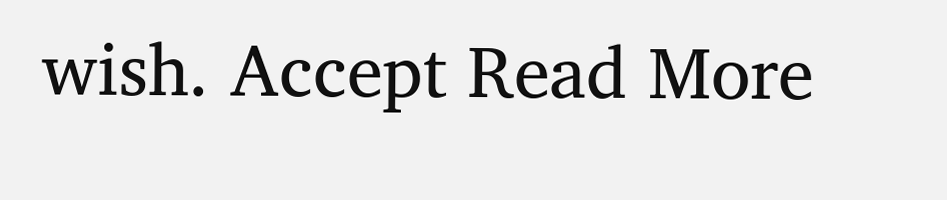wish. Accept Read More